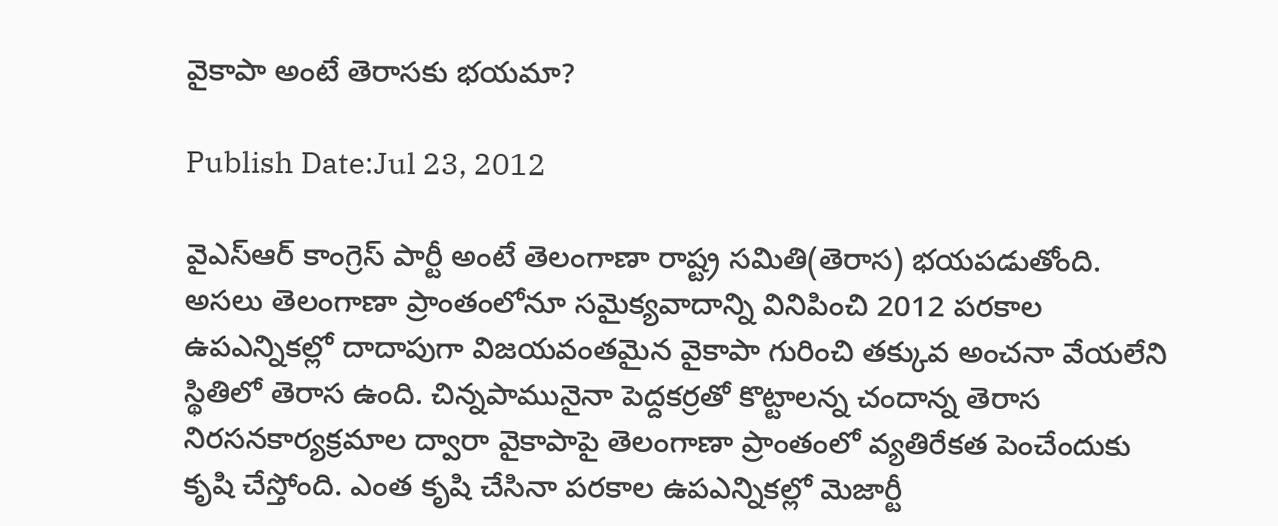వైకాపా అంటే తెరాసకు భయమా?

Publish Date:Jul 23, 2012

వైఎస్‌ఆర్‌ కాంగ్రెస్‌ పార్టీ అంటే తెలంగాణా రాష్ట్ర సమితి(తెరాస) భయపడుతోంది. అసలు తెలంగాణా ప్రాంతంలోనూ సమైక్యవాదాన్ని వినిపించి 2012 పరకాల ఉపఎన్నికల్లో దాదాపుగా విజయవంతమైన వైకాపా గురించి తక్కువ అంచనా వేయలేని స్థితిలో తెరాస ఉంది. చిన్నపామునైనా పెద్దకర్రతో కొట్టాలన్న చందాన్న తెరాస నిరసనకార్యక్రమాల ద్వారా వైకాపాపై తెలంగాణా ప్రాంతంలో వ్యతిరేకత పెంచేందుకు కృషి చేస్తోంది. ఎంత కృషి చేసినా పరకాల ఉపఎన్నికల్లో మెజార్టీ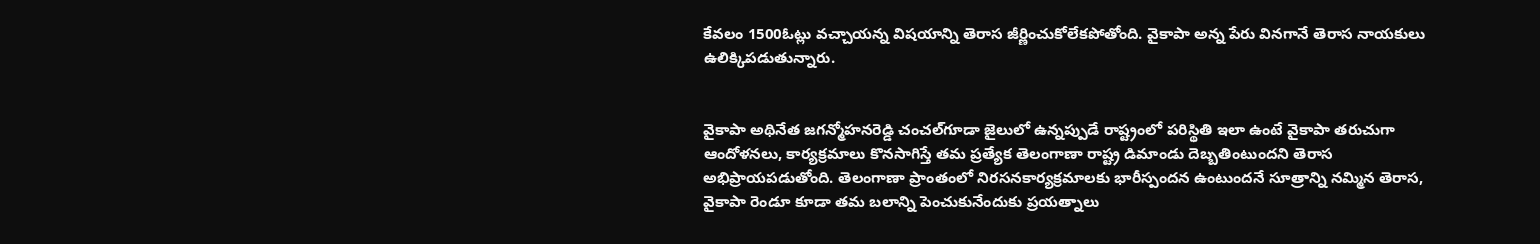కేవలం 1500ఓట్లు వచ్చాయన్న విషయాన్ని తెరాస జీర్ణించుకోలేకపోతోంది. వైకాపా అన్న పేరు వినగానే తెరాస నాయకులు ఉలిక్కిపడుతున్నారు.


వైకాపా అథినేత జగన్మోహనరెడ్డి చంచల్‌గూడా జైలులో ఉన్నప్పుడే రాష్ట్రంలో పరిస్థితి ఇలా ఉంటే వైకాపా తరుచుగా ఆందోళనలు, కార్యక్రమాలు కొనసాగిస్తే తమ ప్రత్యేక తెలంగాణా రాష్ట్ర డిమాండు దెబ్బతింటుందని తెరాస అభిప్రాయపడుతోంది. తెలంగాణా ప్రాంతంలో నిరసనకార్యక్రమాలకు భారీస్పందన ఉంటుందనే సూత్రాన్ని నమ్మిన తెరాస, వైకాపా రెండూ కూడా తమ బలాన్ని పెంచుకునేందుకు ప్రయత్నాలు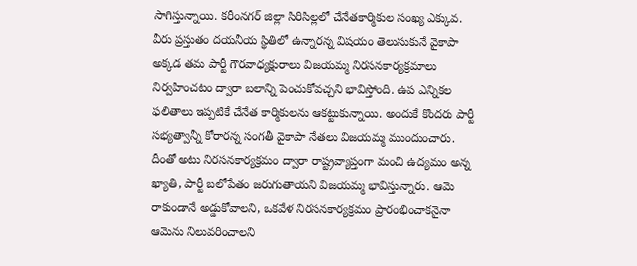సాగిస్తున్నాయి. కరీంనగర్‌ జిల్లా సిరిసిల్లలో చేనేతకార్మికుల సంఖ్య ఎక్కువ. వీరు ప్రస్తుతం దయనీయ స్థితిలో ఉన్నారన్న విషయం తెలుసుకునే వైకాపా అక్కడ తమ పార్టీ గౌరవాధ్యక్షురాలు విజయమ్మ నిరసనకార్యక్రమాలు నిర్వహించటం ద్వారా బలాన్ని పెంచుకోవచ్చని భావిస్తోంది. ఉప ఎన్నికల ఫలితాలు ఇప్పటికే చేనేత కార్మికులను ఆకట్టుకున్నాయి. అందుకే కొందరు పార్టీ సభ్యత్వాన్నీ కోరారన్న సంగతీ వైకాపా నేతలు విజయమ్మ ముందుంచారు. దీంతో అటు నిరసనకార్యక్రమం ద్వారా రాష్ట్రవ్యాప్తంగా మంచి ఉద్యమం అన్న ఖ్యాతి, పార్టీ బలోపేతం జరుగుతాయని విజయమ్మ భావిస్తున్నారు. ఆమె రాకుండానే అడ్డుకోవాలని, ఒకవేళ నిరసనకార్యక్రమం ప్రారంభించాకనైనా ఆమెను నిలువరించాలని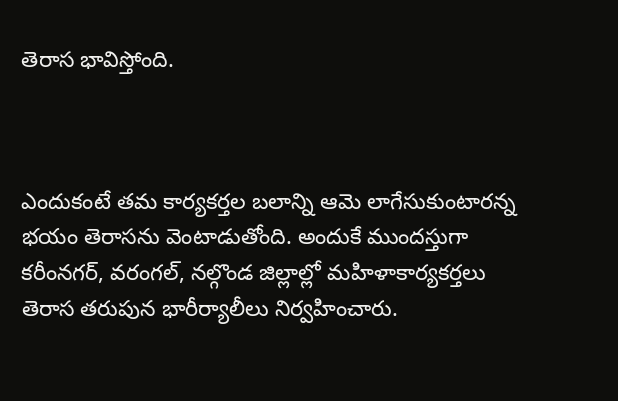తెరాస భావిస్తోంది.



ఎందుకంటే తమ కార్యకర్తల బలాన్ని ఆమె లాగేసుకుంటారన్న భయం తెరాసను వెంటాడుతోంది. అందుకే ముందస్తుగా కరీంనగర్‌, వరంగల్‌, నల్గొండ జిల్లాల్లో మహిళాకార్యకర్తలు తెరాస తరుపున భారీర్యాలీలు నిర్వహించారు.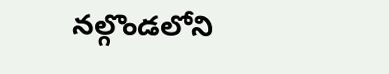నల్గొండలోని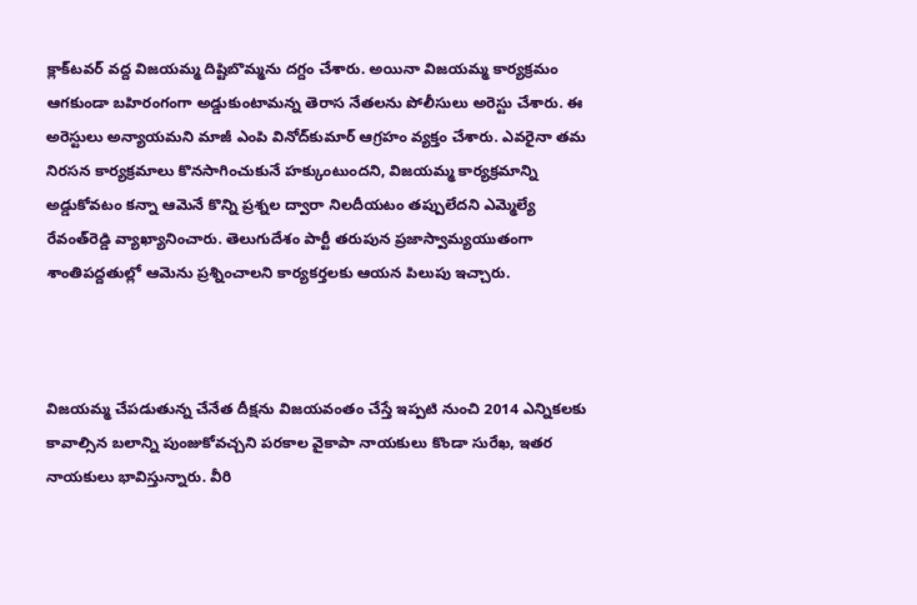క్లాక్‌టవర్‌ వద్ద విజయమ్మ దిష్టిబొమ్మను దగ్దం చేశారు. అయినా విజయమ్మ కార్యక్రమం ఆగకుండా బహిరంగంగా అడ్డుకుంటామన్న తెరాస నేతలను పోలీసులు అరెస్టు చేశారు. ఈ అరెస్టులు అన్యాయమని మాజీ ఎంపి వినోద్‌కుమార్‌ ఆగ్రహం వ్యక్తం చేశారు. ఎవరైనా తమ నిరసన కార్యక్రమాలు కొనసాగించుకునే హక్కుంటుందని, విజయమ్మ కార్యక్రమాన్ని అడ్డుకోవటం కన్నా ఆమెనే కొన్ని ప్రశ్నల ద్వారా నిలదీయటం తప్పులేదని ఎమ్మెల్యే రేవంత్‌రెడ్డి వ్యాఖ్యానించారు. తెలుగుదేశం పార్టీ తరుపున ప్రజాస్వామ్యయుతంగా శాంతిపద్దతుల్లో ఆమెను ప్రశ్నించాలని కార్యకర్తలకు ఆయన పిలుపు ఇచ్చారు.



విజయమ్మ చేపడుతున్న చేనేత దీక్షను విజయవంతం చేస్తే ఇప్పటి నుంచి 2014 ఎన్నికలకు కావాల్సిన బలాన్ని పుంజుకోవచ్చని పరకాల వైకాపా నాయకులు కొండా సురేఖ, ఇతర నాయకులు భావిస్తున్నారు. వీరి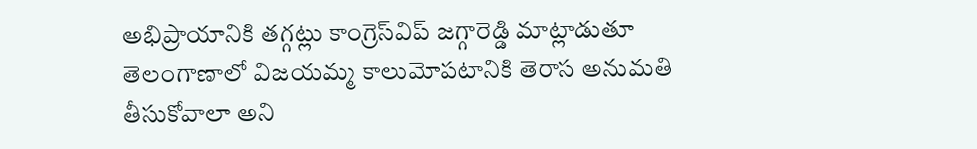అభిప్రాయానికి తగ్గట్లు కాంగ్రెస్‌విప్‌ జగ్గారెడ్డి మాట్లాడుతూ తెలంగాణాలో విజయమ్మ కాలుమోపటానికి తెరాస అనుమతి తీసుకోవాలా అని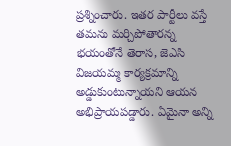ప్రశ్నించారు. ఇతర పార్టీలు వస్తే తమను మర్చిపోతారన్న భయంతోనే తెరాస, జెఎసి విజయమ్మ కార్యక్రమాన్ని అడ్డుకుంటున్నాయని ఆయన అభిప్రాయపడ్డారు. ఏమైనా అన్ని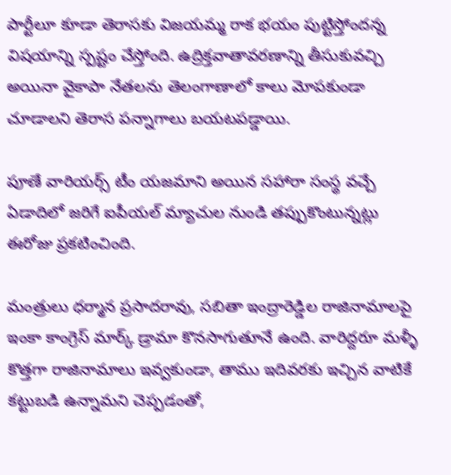పార్టీలూ కూడా తెరాసకు విజయమ్మ రాక భయం పుట్టిస్తోందన్న విషయాన్ని స్పష్టం చేస్తోంది. ఉద్రిక్తవాతావరణాన్ని తీసుకువచ్చి అయినా వైకాపా నేతలను తెలంగాణాలో కాలు మోపకుండా చూడాలని తెరాస పన్నాగాలు బయటపడ్డాయి.

పూణే వారియర్స్ టీం యజమాని అయిన సహారా సంస్థ వచ్చే ఏడాదిలో జరిగే ఐపీయల్ మ్యాచుల నుండి తప్పుకొంటున్నట్లు ఈరోజు ప్రకటించింది.

మంత్రులు ధర్మాన ప్రసాదరావు, సబితా ఇంద్రారెడ్డిల రాజినామాలపై ఇంకా కాంగ్రెస్ మార్క్ డ్రామా కొనసాగుతూనే ఉంది. వారిద్దరూ మళ్ళీ కొత్తగా రాజినామాలు ఇవ్వకుండా, తాము ఇదివరకు ఇచ్చిన వాటికే కట్టుబడి ఉన్నామని చెప్పడంతో,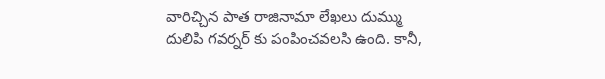వారిచ్చిన పాత రాజినామా లేఖలు దుమ్ము దులిపి గవర్నర్ కు పంపించవలసి ఉంది. కానీ,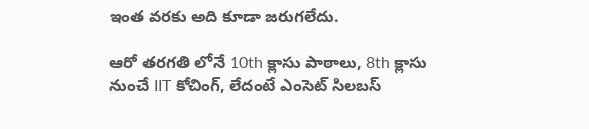ఇంత వరకు అది కూడా జరుగలేదు.

ఆరో తరగతి లోనే 10th క్లాసు పాఠాలు, 8th క్లాసు నుంచే IIT కోచింగ్, లేదంటే ఎంసెట్ సిలబస్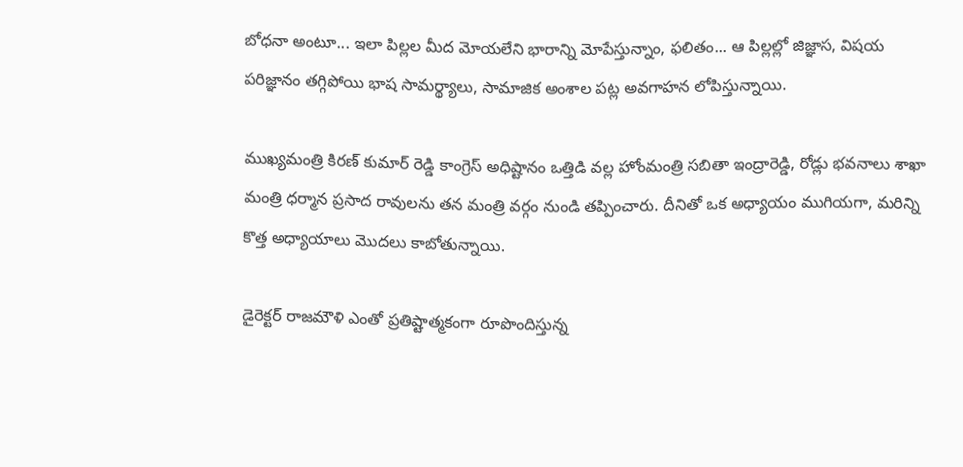బోధనా అంటూ... ఇలా పిల్లల మీద మోయలేని భారాన్ని మోపేస్తున్నాం, ఫలితం... ఆ పిల్లల్లో జిజ్ఞాస, విషయ పరిజ్ఞానం తగ్గిపోయి భాష సామర్థ్యాలు, సామాజిక అంశాల పట్ల అవగాహన లోపిస్తున్నాయి.

ముఖ్యమంత్రి కిరణ్ కుమార్ రెడ్డి కాంగ్రెస్ అధిష్టానం ఒత్తిడి వల్ల హోంమంత్రి సబితా ఇంద్రారెడ్డి, రోడ్లు భవనాలు శాఖా మంత్రి ధర్మాన ప్రసాద రావులను తన మంత్రి వర్గం నుండి తప్పించారు. దీనితో ఒక అధ్యాయం ముగియగా, మరిన్ని కొత్త అధ్యాయాలు మొదలు కాబోతున్నాయి.

డైరెక్టర్ రాజమౌళి ఎంతో ప్రతిష్టాత్మకంగా రూపొందిస్తున్న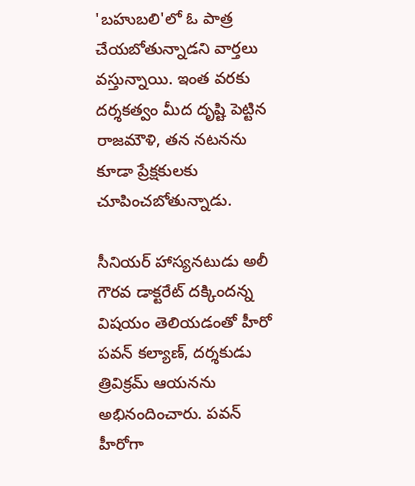'బహుబలి'లో ఓ పాత్ర చేయబోతున్నాడని వార్తలు వస్తున్నాయి. ఇంత వరకు దర్శకత్వం మీద దృష్టి పెట్టిన రాజమౌళి, తన నటనను కూడా ప్రేక్షకులకు చూపించబోతున్నాడు.

సీనియర్ హాస్యనటుడు అలీ గౌరవ డాక్టరేట్ దక్కిందన్న విషయం తెలియడంతో హీరో పవన్ కల్యాణ్, దర్శకుడు త్రివిక్రమ్ ఆయనను అభినందించారు. పవన్ హీరోగా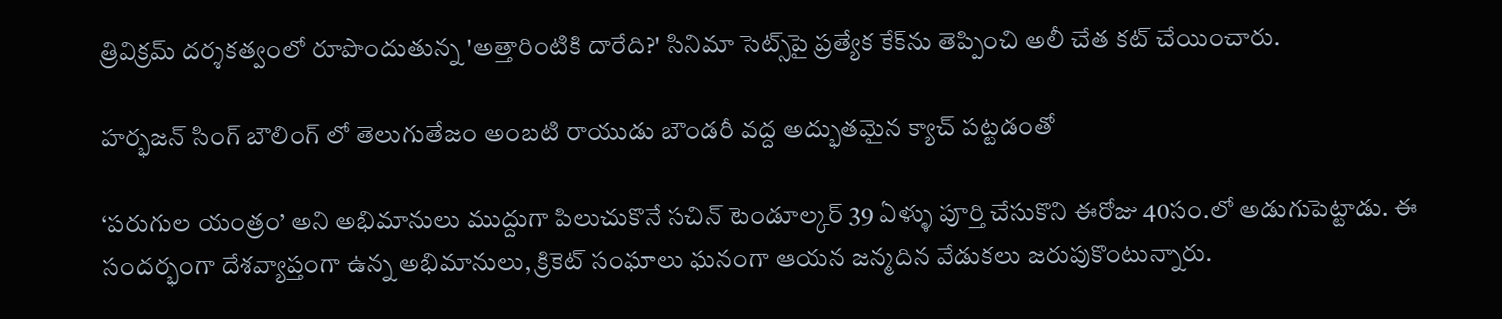త్రివిక్రమ్ దర్శకత్వంలో రూపొందుతున్న 'అత్తారింటికి దారేది?' సినిమా సెట్స్‌పై ప్రత్యేక కేక్‌ను తెప్పించి అలీ చేత కట్ చేయించారు.

హర్భజన్ సింగ్ బౌలింగ్ లో తెలుగుతేజం అంబటి రాయుడు బౌండరీ వద్ద అద్భుతమైన క్యాచ్ పట్టడంతో

‘పరుగుల యంత్రం’ అని అభిమానులు ముద్దుగా పిలుచుకొనే సచిన్ టెండూల్కర్ 39 ఏళ్ళు పూర్తి చేసుకొని ఈరోజు 40సం.లో అడుగుపెట్టాడు. ఈ సందర్భంగా దేశవ్యాప్తంగా ఉన్న అభిమానులు, క్రికెట్ సంఘాలు ఘనంగా ఆయన జన్మదిన వేడుకలు జరుపుకొంటున్నారు.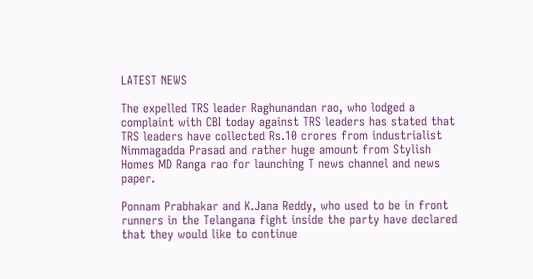LATEST NEWS

The expelled TRS leader Raghunandan rao, who lodged a complaint with CBI today against TRS leaders has stated that TRS leaders have collected Rs.10 crores from industrialist Nimmagadda Prasad and rather huge amount from Stylish Homes MD Ranga rao for launching T news channel and news paper.

Ponnam Prabhakar and K.Jana Reddy, who used to be in front runners in the Telangana fight inside the party have declared that they would like to continue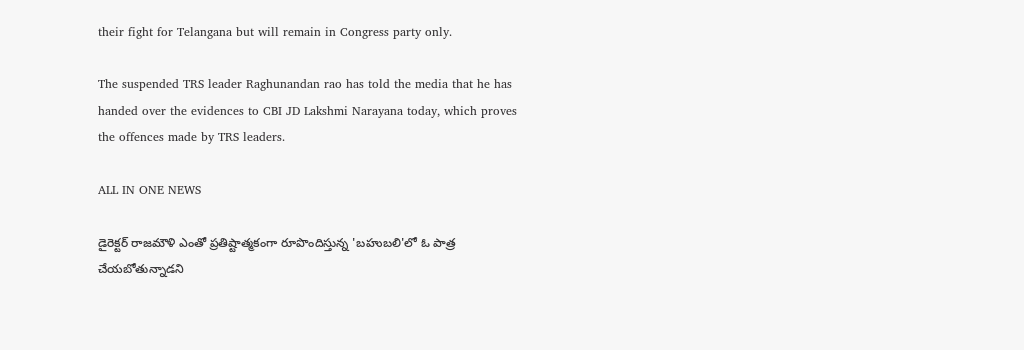their fight for Telangana but will remain in Congress party only.

The suspended TRS leader Raghunandan rao has told the media that he has handed over the evidences to CBI JD Lakshmi Narayana today, which proves the offences made by TRS leaders.

ALL IN ONE NEWS

డైరెక్టర్ రాజమౌళి ఎంతో ప్రతిష్టాత్మకంగా రూపొందిస్తున్న 'బహుబలి'లో ఓ పాత్ర చేయబోతున్నాడని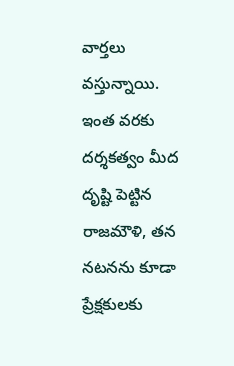వార్తలు వస్తున్నాయి. ఇంత వరకు దర్శకత్వం మీద దృష్టి పెట్టిన రాజమౌళి, తన నటనను కూడా ప్రేక్షకులకు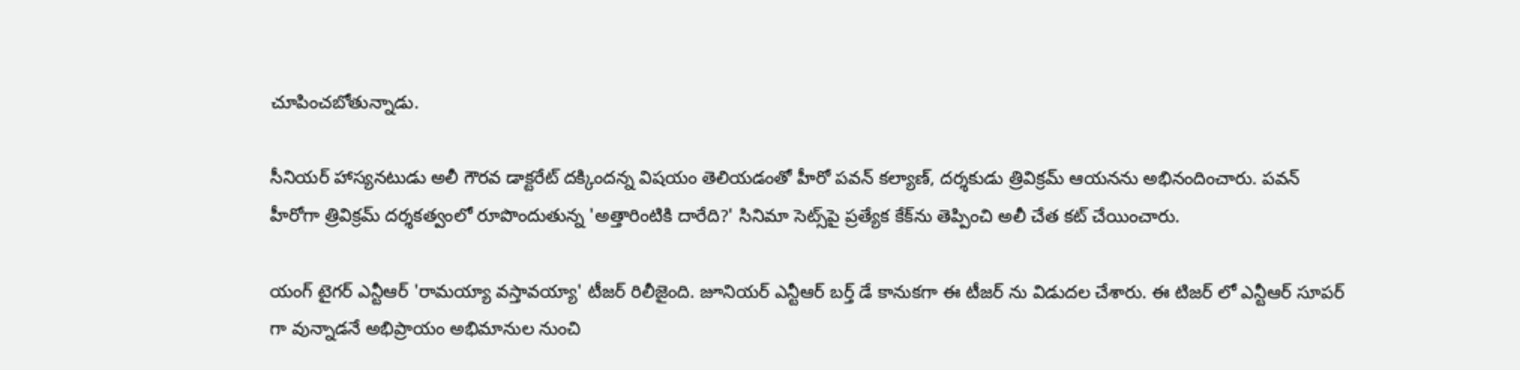చూపించబోతున్నాడు.

సీనియర్ హాస్యనటుడు అలీ గౌరవ డాక్టరేట్ దక్కిందన్న విషయం తెలియడంతో హీరో పవన్ కల్యాణ్, దర్శకుడు త్రివిక్రమ్ ఆయనను అభినందించారు. పవన్ హీరోగా త్రివిక్రమ్ దర్శకత్వంలో రూపొందుతున్న 'అత్తారింటికి దారేది?' సినిమా సెట్స్‌పై ప్రత్యేక కేక్‌ను తెప్పించి అలీ చేత కట్ చేయించారు.

యంగ్ టైగర్ ఎన్టీఆర్ 'రామయ్యా వస్తావయ్యా' టీజర్ రిలీజైంది. జూనియర్ ఎన్టీఆర్ బర్త్ డే కానుకగా ఈ టీజర్ ను విడుదల చేశారు. ఈ టిజర్ లో ఎన్టీఆర్ సూపర్ గా వున్నాడనే అభిప్రాయం అభిమానుల నుంచి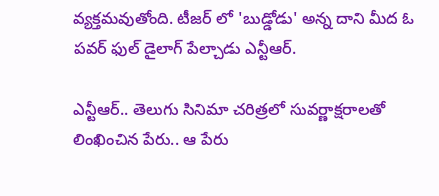వ్యక్తమవుతోంది. టీజర్ లో 'బుడ్డోడు' అన్న దాని మీద ఓ పవర్ ఫుల్ డైలాగ్ పేల్చాడు ఎన్టీఆర్.

ఎన్టీఆర్‌.. తెలుగు సినిమా చరిత్రలో సువర్ణాక్షరాలతో లింఖించిన పేరు.. ఆ పేరు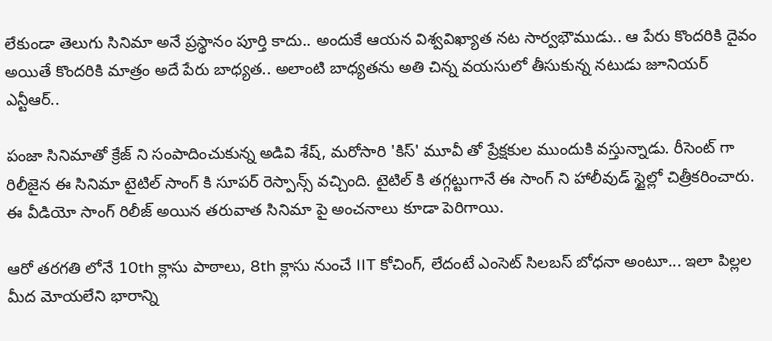లేకుండా తెలుగు సినిమా అనే ప్రస్థానం పూర్తి కాదు.. అందుకే ఆయన విశ్వవిఖ్యాత నట సార్వభౌముడు.. ఆ పేరు కొందరికి దైవం అయితే కొందరికి మాత్రం అదే పేరు బాధ్యత.. అలాంటి బాధ్యతను అతి చిన్న వయసులో తీసుకున్న నటుడు జూనియర్‌ ఎన్టీఆర్‌..

పంజా సినిమాతో క్రేజ్ ని సంపాదించుకున్న అడివి శేష్, మరోసారి 'కిస్' మూవీ తో ప్రేక్షకుల ముందుకి వస్తున్నాడు. రీసెంట్ గా రిలీజైన ఈ సినిమా టైటిల్ సాంగ్ కి సూపర్ రెస్పాన్స్ వచ్చింది. టైటిల్ కి తగ్గట్టుగానే ఈ సాంగ్ ని హాలీవుడ్ స్టైల్లో చిత్రీకరించారు. ఈ వీడియో సాంగ్ రిలీజ్ అయిన తరువాత సినిమా పై అంచనాలు కూడా పెరిగాయి.

ఆరో తరగతి లోనే 10th క్లాసు పాఠాలు, 8th క్లాసు నుంచే IIT కోచింగ్, లేదంటే ఎంసెట్ సిలబస్ బోధనా అంటూ... ఇలా పిల్లల మీద మోయలేని భారాన్ని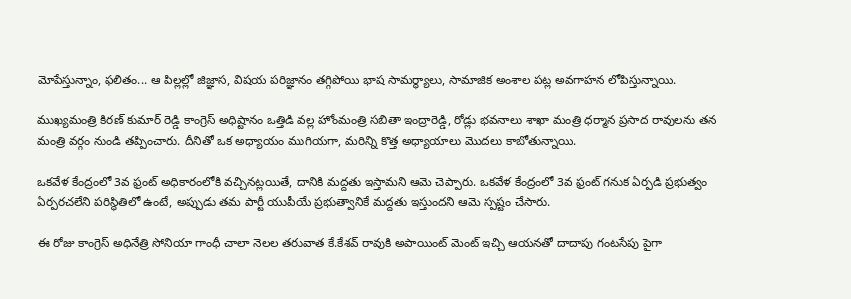మోపేస్తున్నాం, ఫలితం... ఆ పిల్లల్లో జిజ్ఞాస, విషయ పరిజ్ఞానం తగ్గిపోయి భాష సామర్థ్యాలు, సామాజిక అంశాల పట్ల అవగాహన లోపిస్తున్నాయి.

ముఖ్యమంత్రి కిరణ్ కుమార్ రెడ్డి కాంగ్రెస్ అధిష్టానం ఒత్తిడి వల్ల హోంమంత్రి సబితా ఇంద్రారెడ్డి, రోడ్లు భవనాలు శాఖా మంత్రి ధర్మాన ప్రసాద రావులను తన మంత్రి వర్గం నుండి తప్పించారు. దీనితో ఒక అధ్యాయం ముగియగా, మరిన్ని కొత్త అధ్యాయాలు మొదలు కాబోతున్నాయి.

ఒకవేళ కేంద్రంలో 3వ ఫ్రంట్ అధికారంలోకి వచ్చినట్లయితే, దానికి మద్దతు ఇస్తామని ఆమె చెప్పారు. ఒకవేళ కేంద్రంలో 3వ ఫ్రంట్ గనుక ఏర్పడి ప్రభుత్వం ఏర్పరచలేని పరిస్థితిలో ఉంటే, అప్పుడు తమ పార్టీ యుపీయే ప్రభుత్వానికే మద్దతు ఇస్తుందని ఆమె స్పష్టం చేసారు.

ఈ రోజు కాంగ్రెస్ అధినేత్రి సోనియా గాంధీ చాలా నెలల తరువాత కే.కేశవ్ రావుకి అపాయింట్ మెంట్ ఇచ్చి ఆయనతో దాదాపు గంటసేపు పైగా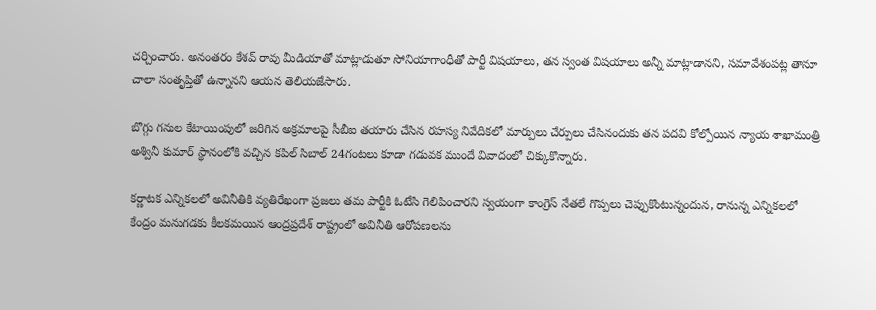చర్చించారు. అనంతరం కేశవ్ రావు మీడియాతో మాట్లాడుతూ సోనియాగాంధీతో పార్టీ విషయాలు, తన స్వంత విషయాలు అన్నీ మాట్లాడానని, సమావేశంపట్ల తానూ చాలా సంతృప్తితో ఉన్నానని ఆయన తెలియజేసారు.

బొగ్గు గనుల కేటాయింపులో జరిగిన అక్రమాలపై సీబీఐ తయారు చేసిన రహస్య నివేదికలో మార్పులు చేర్పులు చేసినందుకు తన పదవి కోల్పోయిన న్యాయ శాఖామంత్రి అశ్వినీ కుమార్ స్థానంలోకి వచ్చిన కపిల్ సిబాల్ 24గంటలు కూడా గడువక ముందే వివాదంలో చిక్కుకొన్నారు.

కర్ణాటక ఎన్నికలలో అవినీతికి వ్యతిరేఖంగా ప్రజలు తమ పార్టీకి ఓటేసి గెలిపించారని స్వయంగా కాంగ్రెస్ నేతలే గొప్పలు చెప్పుకొంటున్నందున, రానున్న ఎన్నికలలో కేంద్రం మనుగడకు కీలకమయిన ఆంద్రప్రదేశ్ రాష్ట్రంలో అవినీతి ఆరోపణలను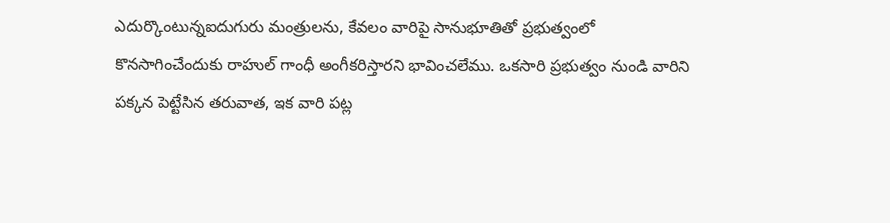ఎదుర్కొంటున్నఐదుగురు మంత్రులను, కేవలం వారిపై సానుభూతితో ప్రభుత్వంలో కొనసాగించేందుకు రాహుల్ గాంధీ అంగీకరిస్తారని భావించలేము. ఒకసారి ప్రభుత్వం నుండి వారిని పక్కన పెట్టేసిన తరువాత, ఇక వారి పట్ల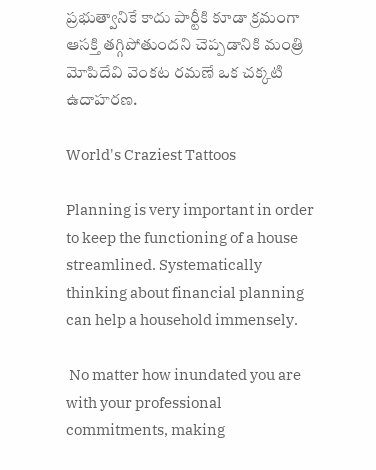ప్రభుత్వానికే కాదు పార్టీకి కూడా క్రమంగా ఆసక్తి తగ్గిపోతుందని చెప్పడానికి మంత్రి మోపిదేవి వెంకట రమణే ఒక చక్కటి ఉదాహరణ.

World's Craziest Tattoos

Planning is very important in order to keep the functioning of a house streamlined. Systematically thinking about financial planning can help a household immensely.

 No matter how inundated you are with your professional commitments, making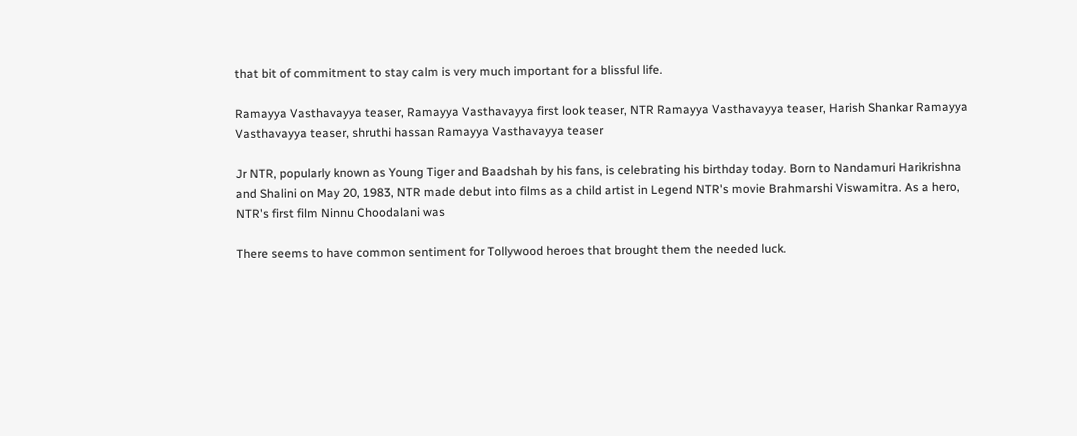that bit of commitment to stay calm is very much important for a blissful life.

Ramayya Vasthavayya teaser, Ramayya Vasthavayya first look teaser, NTR Ramayya Vasthavayya teaser, Harish Shankar Ramayya Vasthavayya teaser, shruthi hassan Ramayya Vasthavayya teaser

Jr NTR, popularly known as Young Tiger and Baadshah by his fans, is celebrating his birthday today. Born to Nandamuri Harikrishna and Shalini on May 20, 1983, NTR made debut into films as a child artist in Legend NTR's movie Brahmarshi Viswamitra. As a hero, NTR's first film Ninnu Choodalani was

There seems to have common sentiment for Tollywood heroes that brought them the needed luck.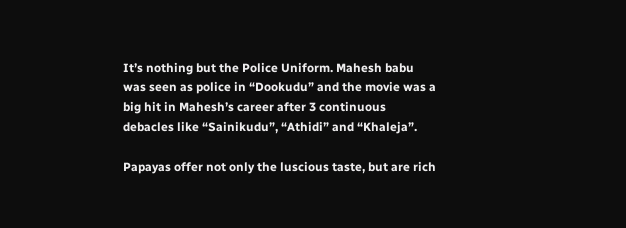It’s nothing but the Police Uniform. Mahesh babu was seen as police in “Dookudu” and the movie was a big hit in Mahesh’s career after 3 continuous debacles like “Sainikudu”, “Athidi” and “Khaleja”.

Papayas offer not only the luscious taste, but are rich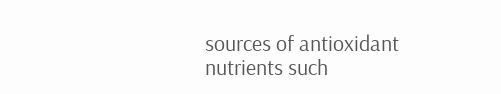sources of antioxidant nutrients such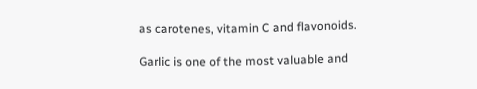as carotenes, vitamin C and flavonoids.

Garlic is one of the most valuable and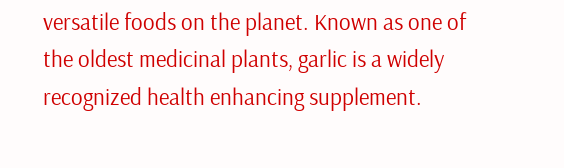versatile foods on the planet. Known as one of the oldest medicinal plants, garlic is a widely recognized health enhancing supplement.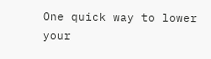One quick way to lower your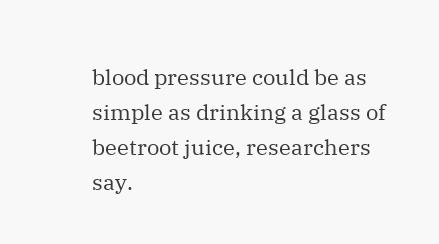blood pressure could be as simple as drinking a glass of beetroot juice, researchers say.